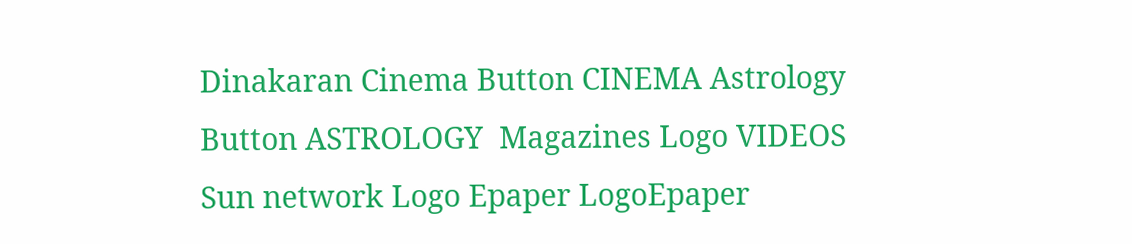Dinakaran Cinema Button CINEMA Astrology Button ASTROLOGY  Magazines Logo VIDEOS Sun network Logo Epaper LogoEpaper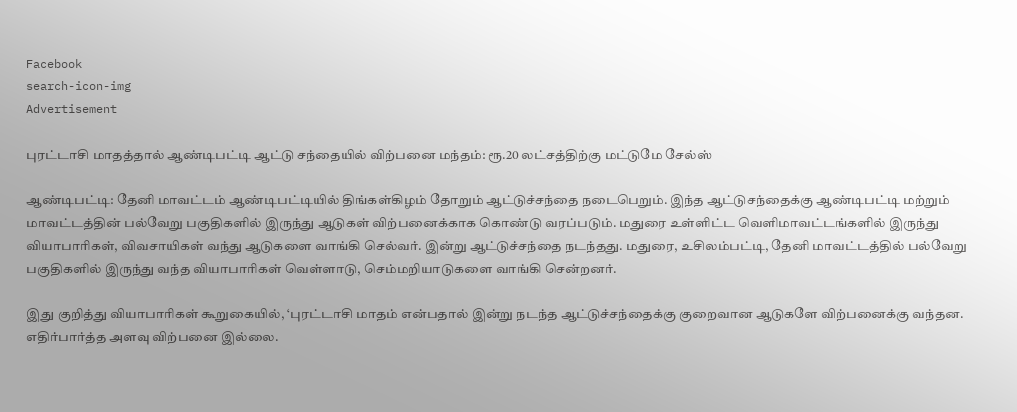Facebook
search-icon-img
Advertisement

புரட்டாசி மாதத்தால் ஆண்டிபட்டி ஆட்டு சந்தையில் விற்பனை மந்தம்: ரூ.20 லட்சத்திற்கு மட்டுமே சேல்ஸ்

ஆண்டிபட்டி: தேனி மாவட்டம் ஆண்டிபட்டியில் திங்கள்கிழம் தோறும் ஆட்டுச்சந்தை நடைபெறும். இந்த ஆட்டுசந்தைக்கு ஆண்டிபட்டி மற்றும் மாவட்டத்தின் பல்வேறு பகுதிகளில் இருந்து ஆடுகள் விற்பனைக்காக கொண்டு வரப்படும். மதுரை உள்ளிட்ட வெளிமாவட்டங்களில் இருந்து வியாபாரிகள், விவசாயிகள் வந்து ஆடுகளை வாங்கி செல்வர். இன்று ஆட்டுச்சந்தை நடந்தது. மதுரை, உசிலம்பட்டி, தேனி மாவட்டத்தில் பல்வேறு பகுதிகளில் இருந்து வந்த வியாபாரிகள் வெள்ளாடு, செம்மறியாடுகளை வாங்கி சென்றனர்.

இது குறித்து வியாபாரிகள் கூறுகையில், ‘புரட்டாசி மாதம் என்பதால் இன்று நடந்த ஆட்டுச்சந்தைக்கு குறைவான ஆடுகளே விற்பனைக்கு வந்தன. எதிர்பார்த்த அளவு விற்பனை இல்லை.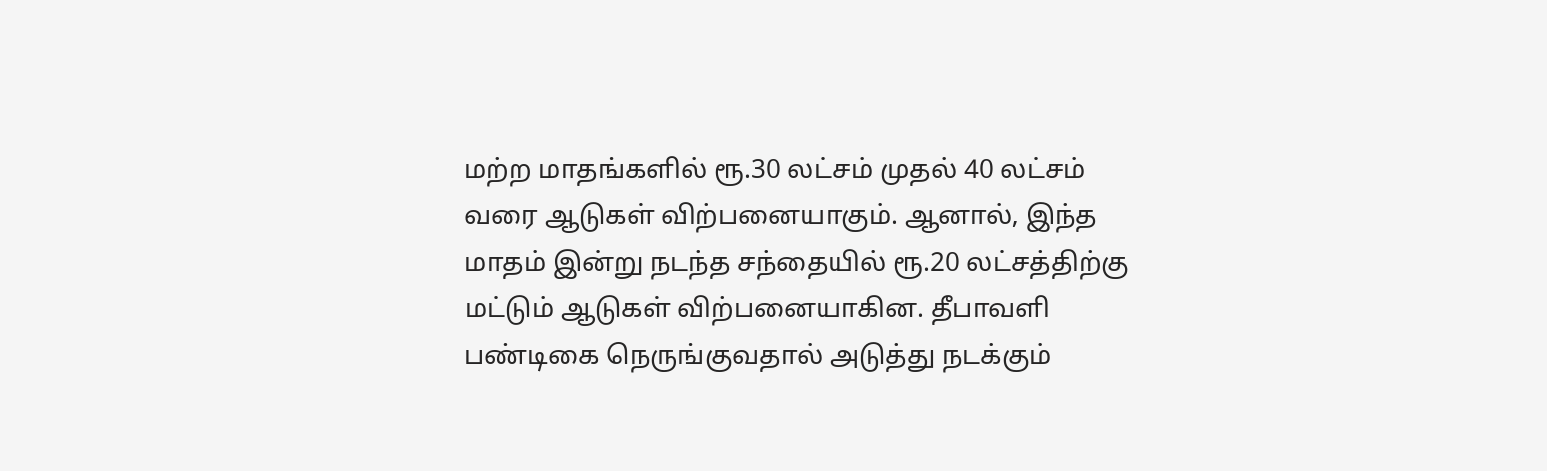மற்ற மாதங்களில் ரூ.30 லட்சம் முதல் 40 லட்சம் வரை ஆடுகள் விற்பனையாகும். ஆனால், இந்த மாதம் இன்று நடந்த சந்தையில் ரூ.20 லட்சத்திற்கு மட்டும் ஆடுகள் விற்பனையாகின. தீபாவளி பண்டிகை நெருங்குவதால் அடுத்து நடக்கும்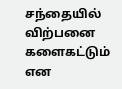சந்தையில் விற்பனை களைகட்டும் என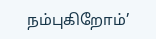நம்புகிறோம்’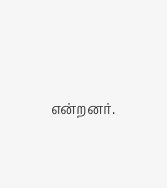என்றனர்.